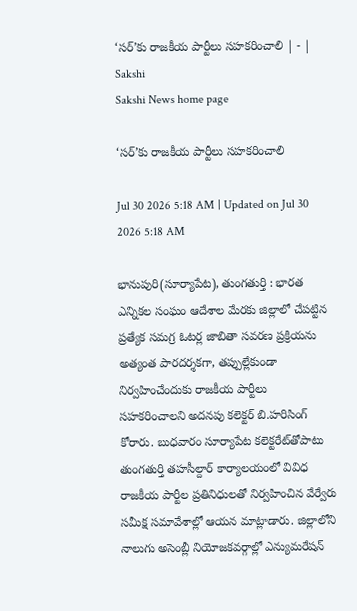‘సర్‌’కు రాజకీయ పార్టీలు సహకరించాలి | - | Sakshi
Sakshi News home page

‘సర్‌’కు రాజకీయ పార్టీలు సహకరించాలి

Jul 30 2026 5:18 AM | Updated on Jul 30 2026 5:18 AM

భానుపురి(సూర్యాపేట), తుంగతుర్తి : భారత ఎన్నికల సంఘం ఆదేశాల మేరకు జిల్లాలో చేపట్టిన ప్రత్యేక సమగ్ర ఓటర్ల జాబితా సవరణ ప్రక్రియను అత్యంత పారదర్శకగా, తప్పుల్లేకుండా నిర్వహించేందుకు రాజకీయ పార్టీలు సహకరించాలని అదనపు కలెక్టర్‌ బి.హరిసింగ్‌ కోరారు. బుధవారం సూర్యాపేట కలెక్టరేట్‌తోపాటు తుంగతుర్తి తహసీల్దార్‌ కార్యాలయంలో వివిధ రాజకీయ పార్టీల ప్రతినిధులతో నిర్వహించిన వేర్వేరు సమీక్ష సమావేశాల్లో ఆయన మాట్లాడారు. జిల్లాలోని నాలుగు అసెంబ్లీ నియోజకవర్గాల్లో ఎన్యుమరేషన్‌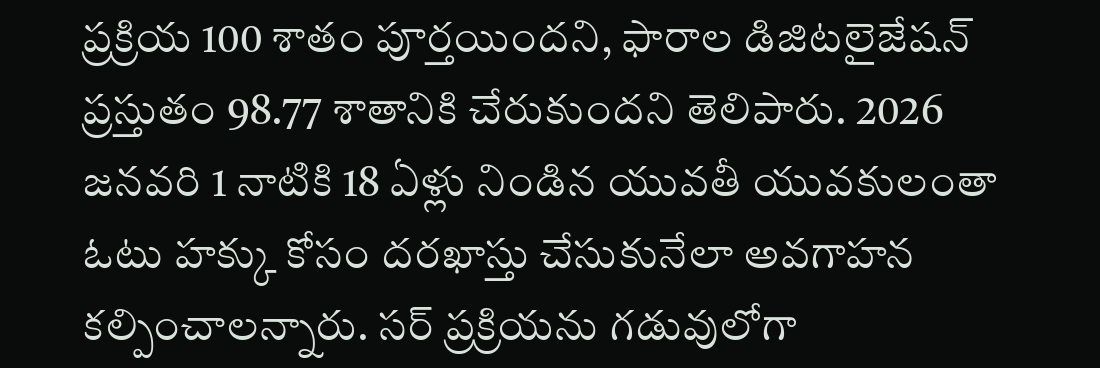ప్రక్రియ 100 శాతం పూర్తయిందని, ఫారాల డిజిటలైజేషన్‌ ప్రస్తుతం 98.77 శాతానికి చేరుకుందని తెలిపారు. 2026 జనవరి 1 నాటికి 18 ఏళ్లు నిండిన యువతీ యువకులంతా ఓటు హక్కు కోసం దరఖాస్తు చేసుకునేలా అవగాహన కల్పించాలన్నారు. సర్‌ ప్రక్రియను గడువులోగా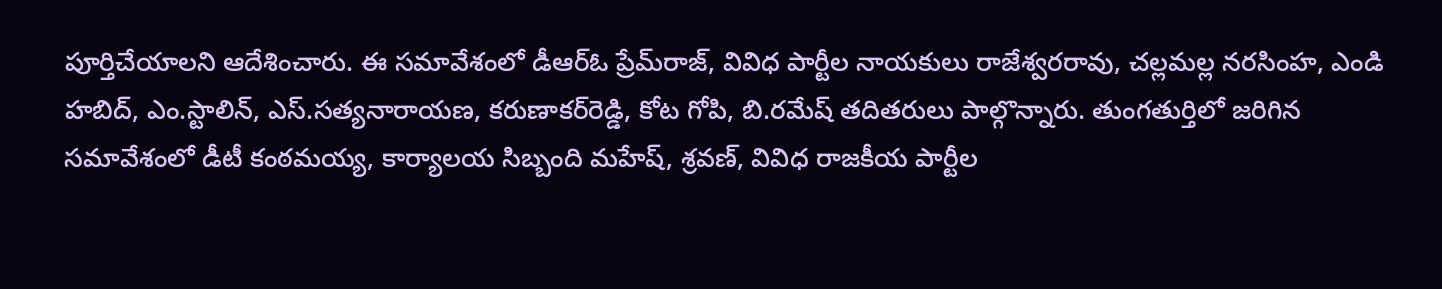పూర్తిచేయాలని ఆదేశించారు. ఈ సమావేశంలో డీఆర్‌ఓ ప్రేమ్‌రాజ్‌, వివిధ పార్టీల నాయకులు రాజేశ్వరరావు, చల్లమల్ల నరసింహ, ఎండి హబిద్‌, ఎం.స్టాలిన్‌, ఎస్‌.సత్యనారాయణ, కరుణాకర్‌రెడ్డి, కోట గోపి, బి.రమేష్‌ తదితరులు పాల్గొన్నారు. తుంగతుర్తిలో జరిగిన సమావేశంలో డీటీ కంఠమయ్య, కార్యాలయ సిబ్బంది మహేష్‌, శ్రవణ్‌, వివిధ రాజకీయ పార్టీల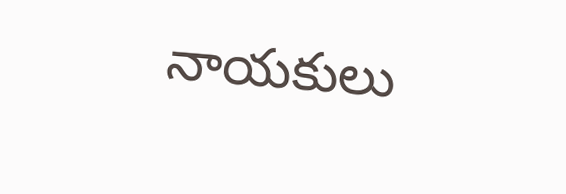నాయకులు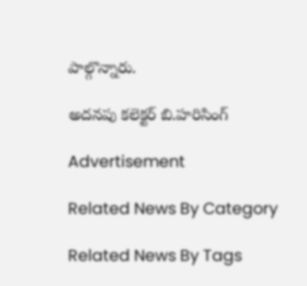పాల్గొన్నారు.

అదనపు కలెక్టర్‌ బి.హరిసింగ్‌

Advertisement

Related News By Category

Related News By Tags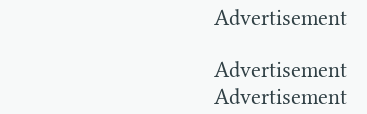Advertisement

Advertisement
Advertisement